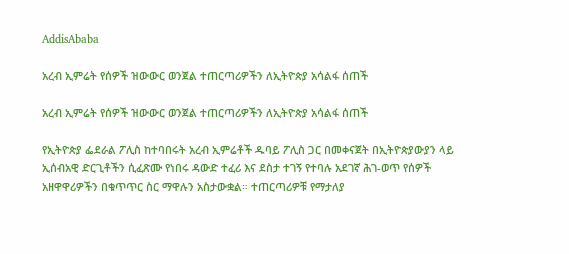AddisAbaba

አረብ ኢምሬት የሰዎች ዝውውር ወንጀል ተጠርጣሪዎችን ለኢትዮጵያ አሳልፋ ሰጠች

አረብ ኢምሬት የሰዎች ዝውውር ወንጀል ተጠርጣሪዎችን ለኢትዮጵያ አሳልፋ ሰጠች

የኢትዮጵያ ፌደራል ፖሊስ ከተባበሩት አረብ ኢምሬቶች ዱባይ ፖሊስ ጋር በመቀናጀት በኢትዮጵያውያን ላይ ኢሰብአዊ ድርጊቶችን ሲፈጽሙ የነበሩ ዳውድ ተፈሪ እና ደስታ ተገኝ የተባሉ አደገኛ ሕገ-ወጥ የሰዎች አዘዋዋሪዎችን በቁጥጥር ስር ማዋሉን አስታውቋል። ተጠርጣሪዎቹ የማታለያ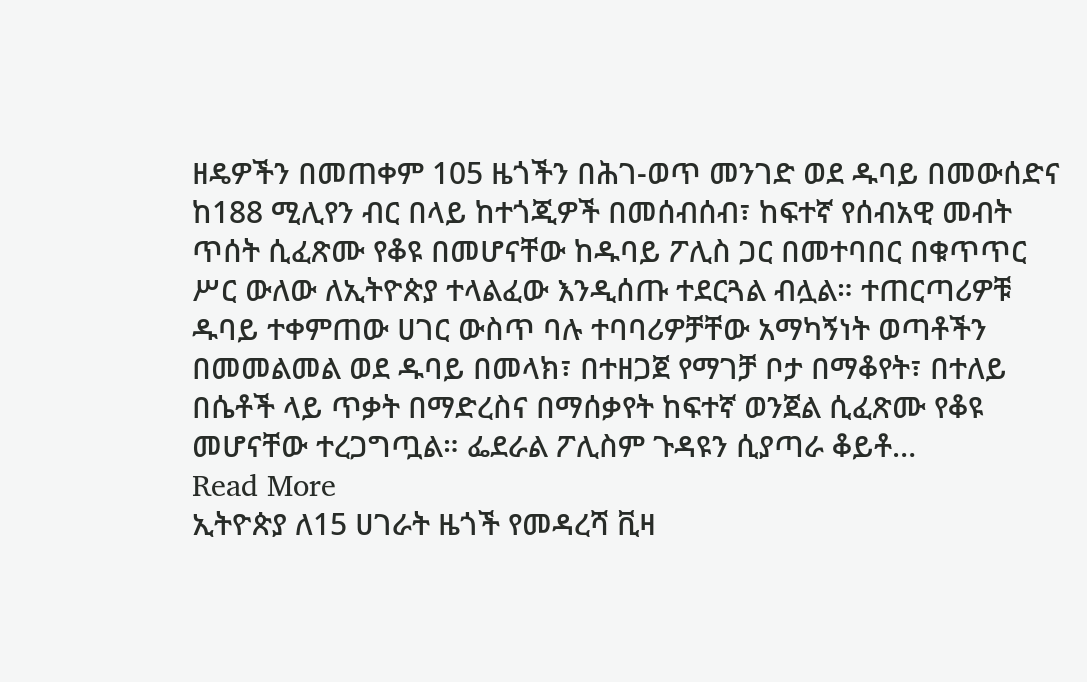ዘዴዎችን በመጠቀም 105 ዜጎችን በሕገ-ወጥ መንገድ ወደ ዱባይ በመውሰድና ከ188 ሚሊየን ብር በላይ ከተጎጂዎች በመሰብሰብ፣ ከፍተኛ የሰብአዊ መብት ጥሰት ሲፈጽሙ የቆዩ በመሆናቸው ከዱባይ ፖሊስ ጋር በመተባበር በቁጥጥር ሥር ውለው ለኢትዮጵያ ተላልፈው እንዲሰጡ ተደርጓል ብሏል። ተጠርጣሪዎቹ ዱባይ ተቀምጠው ሀገር ውስጥ ባሉ ተባባሪዎቻቸው አማካኝነት ወጣቶችን በመመልመል ወደ ዱባይ በመላክ፣ በተዘጋጀ የማገቻ ቦታ በማቆየት፣ በተለይ በሴቶች ላይ ጥቃት በማድረስና በማሰቃየት ከፍተኛ ወንጀል ሲፈጽሙ የቆዩ መሆናቸው ተረጋግጧል። ፌደራል ፖሊስም ጉዳዩን ሲያጣራ ቆይቶ…
Read More
ኢትዮጵያ ለ15 ሀገራት ዜጎች የመዳረሻ ቪዛ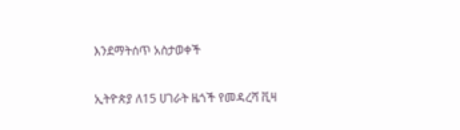እንደማትሰጥ አስታወቀች

ኢትዮጵያ ለ15 ሀገራት ዜጎች የመዳረሻ ቪዛ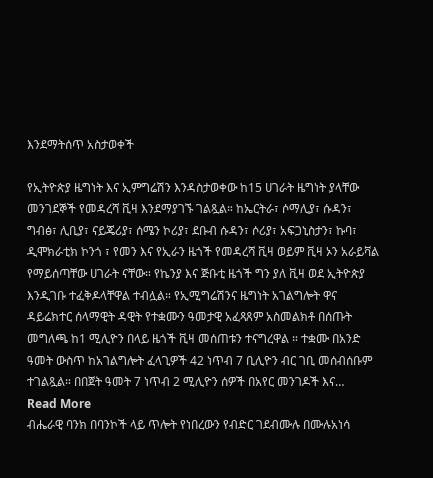እንደማትሰጥ አስታወቀች

የኢትዮጵያ ዜግነት እና ኢምግሬሽን እንዳስታወቀው ከ15 ሀገራት ዜግነት ያላቸው መንገደኞች የመዳረሻ ቪዛ እንደማያገኙ ገልጿል። ከኤርትራ፣ ሶማሊያ፣ ሱዳን፣ ግብፅ፣ ሊቢያ፣ ናይጄሪያ፣ ሰሜን ኮሪያ፣ ደቡብ ሱዳን፣ ሶሪያ፣ አፍጋኒስታን፣ ኩባ፣ ዲሞክራቲክ ኮንጎ ፣ የመን እና የኢራን ዜጎች የመዳረሻ ቪዛ ወይም ቪዛ ኦን አራይቫል የማይሰጣቸው ሀገራት ናቸው። የኬንያ እና ጅቡቲ ዜጎች ግን ያለ ቪዛ ወደ ኢትዮጵያ እንዲገቡ ተፈቅዶላቸዋል ተብሏል። የኢሚግሬሽንና ዜግነት አገልግሎት ዋና ዳይሬክተር ሰላማዊት ዳዊት የተቋሙን ዓመታዊ አፈጻጸም አስመልክቶ በሰጡት መግለጫ ከ1 ሚሊዮን በላይ ዜጎች ቪዛ መሰጠቱን ተናግረዋል ። ተቋሙ በአንድ ዓመት ውስጥ ከአገልግሎት ፈላጊዎች 42 ነጥብ 7 ቢሊዮን ብር ገቢ መሰብሰቡም ተገልጿል። በበጀት ዓመት 7 ነጥብ 2 ሚሊዮን ሰዎች በአየር መንገዶች እና…
Read More
ብሔራዊ ባንክ በባንኮች ላይ ጥሎት የነበረውን የብድር ገደብሙሉ በሙሉአነሳ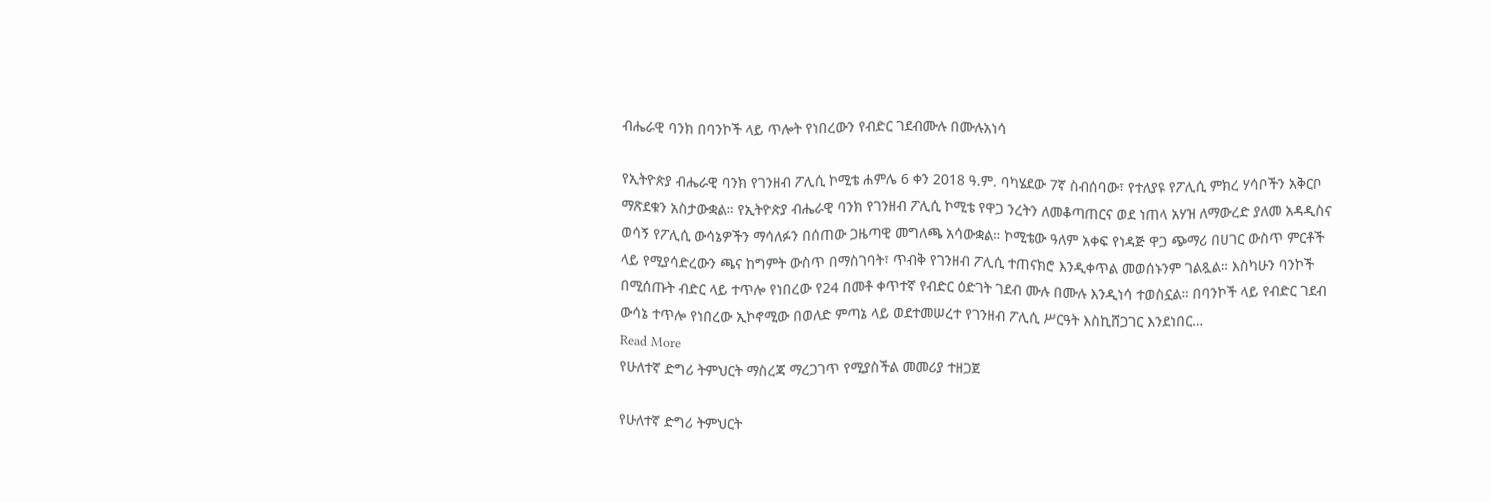ብሔራዊ ባንክ በባንኮች ላይ ጥሎት የነበረውን የብድር ገደብሙሉ በሙሉአነሳ

የኢትዮጵያ ብሔራዊ ባንክ የገንዘብ ፖሊሲ ኮሚቴ ሐምሌ 6 ቀን 2018 ዓ.ም. ባካሄደው 7ኛ ስብሰባው፣ የተለያዩ የፖሊሲ ምክረ ሃሳቦችን አቅርቦ ማጽደቁን አስታውቋል። የኢትዮጵያ ብሔራዊ ባንክ የገንዘብ ፖሊሲ ኮሚቴ የዋጋ ንረትን ለመቆጣጠርና ወደ ነጠላ አሃዝ ለማውረድ ያለመ አዳዲስና ወሳኝ የፖሊሲ ውሳኔዎችን ማሳለፉን በሰጠው ጋዜጣዊ መግለጫ አሳውቋል። ኮሚቴው ዓለም አቀፍ የነዳጅ ዋጋ ጭማሪ በሀገር ውስጥ ምርቶች ላይ የሚያሳድረውን ጫና ከግምት ውስጥ በማስገባት፣ ጥብቅ የገንዘብ ፖሊሲ ተጠናክሮ እንዲቀጥል መወሰኑንም ገልጿል። እስካሁን ባንኮች በሚሰጡት ብድር ላይ ተጥሎ የነበረው የ24 በመቶ ቀጥተኛ የብድር ዕድገት ገደብ ሙሉ በሙሉ እንዲነሳ ተወስኗል። በባንኮች ላይ የብድር ገደብ ውሳኔ ተጥሎ የነበረው ኢኮኖሚው በወለድ ምጣኔ ላይ ወደተመሠረተ የገንዘብ ፖሊሲ ሥርዓት እስኪሸጋገር እንደነበር…
Read More
የሁለተኛ ድግሪ ትምህርት ማስረጃ ማረጋገጥ የሚያስችል መመሪያ ተዘጋጀ

የሁለተኛ ድግሪ ትምህርት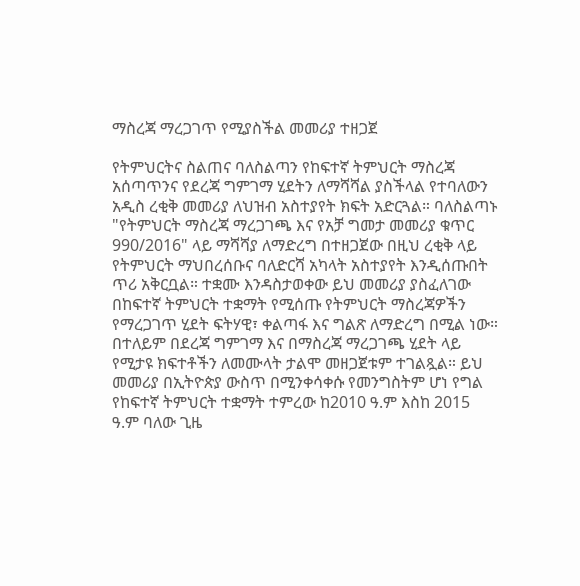ማስረጃ ማረጋገጥ የሚያስችል መመሪያ ተዘጋጀ

የትምህርትና ስልጠና ባለስልጣን የከፍተኛ ትምህርት ማስረጃ አሰጣጥንና የደረጃ ግምገማ ሂደትን ለማሻሻል ያስችላል የተባለውን አዲስ ረቂቅ መመሪያ ለህዝብ አስተያየት ክፍት አድርጓል። ባለስልጣኑ "የትምህርት ማስረጃ ማረጋገጫ እና የአቻ ግመታ መመሪያ ቁጥር 990/2016" ላይ ማሻሻያ ለማድረግ በተዘጋጀው በዚህ ረቂቅ ላይ የትምህርት ማህበረሰቡና ባለድርሻ አካላት አስተያየት እንዲሰጡበት ጥሪ አቅርቧል። ተቋሙ እንዳስታወቀው ይህ መመሪያ ያስፈለገው በከፍተኛ ትምህርት ተቋማት የሚሰጡ የትምህርት ማስረጃዎችን የማረጋገጥ ሂደት ፍትሃዊ፣ ቀልጣፋ እና ግልጽ ለማድረግ በሚል ነው። በተለይም በደረጃ ግምገማ እና በማስረጃ ማረጋገጫ ሂደት ላይ የሚታዩ ክፍተቶችን ለመሙላት ታልሞ መዘጋጀቱም ተገልጿል። ይህ መመሪያ በኢትዮጵያ ውስጥ በሚንቀሳቀሱ የመንግስትም ሆነ የግል የከፍተኛ ትምህርት ተቋማት ተምረው ከ2010 ዓ.ም እስከ 2015 ዓ.ም ባለው ጊዜ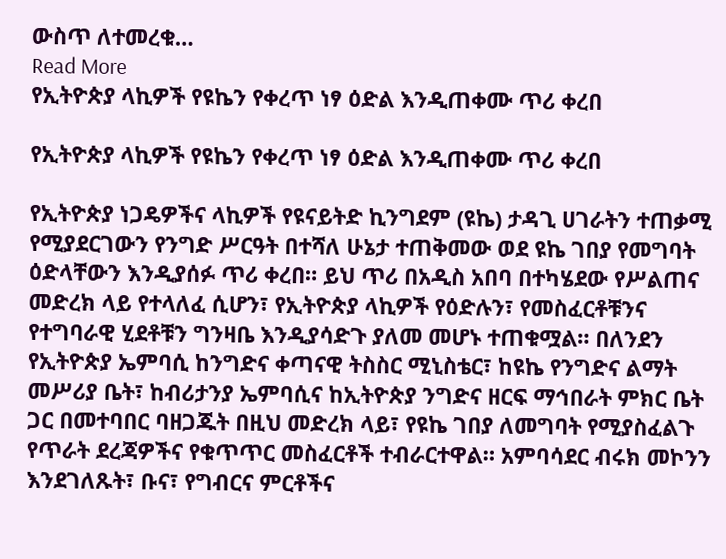ውስጥ ለተመረቁ…
Read More
የኢትዮጵያ ላኪዎች የዩኬን የቀረጥ ነፃ ዕድል እንዲጠቀሙ ጥሪ ቀረበ

የኢትዮጵያ ላኪዎች የዩኬን የቀረጥ ነፃ ዕድል እንዲጠቀሙ ጥሪ ቀረበ

የኢትዮጵያ ነጋዴዎችና ላኪዎች የዩናይትድ ኪንግደም (ዩኬ) ታዳጊ ሀገራትን ተጠቃሚ የሚያደርገውን የንግድ ሥርዓት በተሻለ ሁኔታ ተጠቅመው ወደ ዩኬ ገበያ የመግባት ዕድላቸውን እንዲያሰፉ ጥሪ ቀረበ። ይህ ጥሪ በአዲስ አበባ በተካሄደው የሥልጠና መድረክ ላይ የተላለፈ ሲሆን፣ የኢትዮጵያ ላኪዎች የዕድሉን፣ የመስፈርቶቹንና የተግባራዊ ሂደቶቹን ግንዛቤ እንዲያሳድጉ ያለመ መሆኑ ተጠቁሟል። በለንደን የኢትዮጵያ ኤምባሲ ከንግድና ቀጣናዊ ትስስር ሚኒስቴር፣ ከዩኬ የንግድና ልማት መሥሪያ ቤት፣ ከብሪታንያ ኤምባሲና ከኢትዮጵያ ንግድና ዘርፍ ማኅበራት ምክር ቤት ጋር በመተባበር ባዘጋጁት በዚህ መድረክ ላይ፣ የዩኬ ገበያ ለመግባት የሚያስፈልጉ የጥራት ደረጃዎችና የቁጥጥር መስፈርቶች ተብራርተዋል። አምባሳደር ብሩክ መኮንን እንደገለጹት፣ ቡና፣ የግብርና ምርቶችና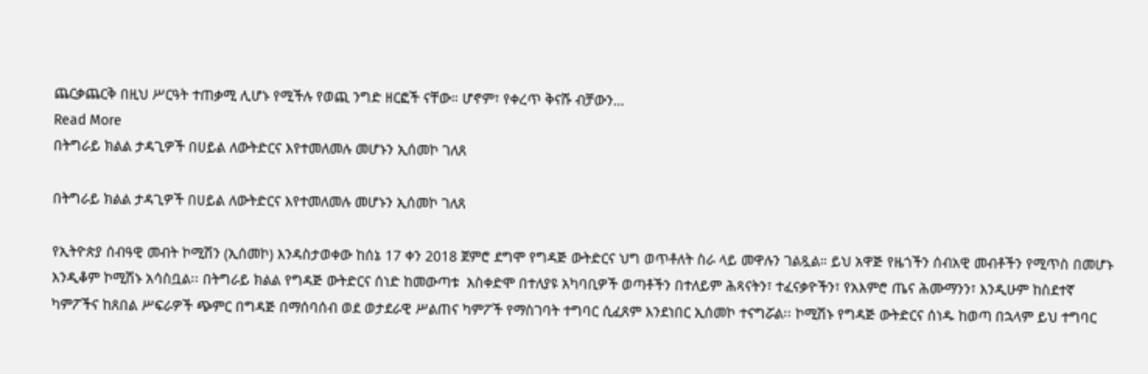ጨርቃጨርቅ በዚህ ሥርዓት ተጠቃሚ ሊሆኑ የሚችሉ የወጪ ንግድ ዘርፎች ናቸው። ሆኖም፣ የቀረጥ ቅናሹ ብቻውን…
Read More
በትግራይ ክልል ታዳጊዎች በሀይል ለውትድርና እየተመለመሉ መሆኑን ኢሰመኮ ገለጸ

በትግራይ ክልል ታዳጊዎች በሀይል ለውትድርና እየተመለመሉ መሆኑን ኢሰመኮ ገለጸ

የኢትዮጵያ ሰብዓዊ መብት ኮሚሽን (ኢሰመኮ) እንዳስታወቀው ከሰኔ 17 ቀን 2018 ጀምሮ ደግሞ የግዳጅ ውትድርና ህግ ወጥቶለት ስራ ላይ መዋሉን ገልጿል። ይህ አዋጅ የዜጎችን ሰብአዊ መብቶችን የሚጥስ በመሆኑ እንዲቆም ኮሚሽኑ አሳስቧል፡፡ በትግራይ ክልል የግዳጅ ውትድርና ሰነድ ከመውጣቱ  አስቀድሞ በተለያዩ አካባቢዎች ወጣቶችን በተለይም ሕጻናትን፣ ተፈናቃዮችን፣ የአእምሮ ጤና ሕሙማንን፣ እንዲሁም ከስደተኛ ካምፖችና ከጸበል ሥፍራዎች ጭምር በግዳጅ በማሰባሰብ ወደ ወታደራዊ ሥልጠና ካምፖች የማስገባት ተግባር ሲፈጸም እንደነበር ኢሰመኮ ተናግሯል፡፡ ኮሚሽኑ የግዳጅ ውትድርና ሰነዱ ከወጣ በኋላም ይህ ተግባር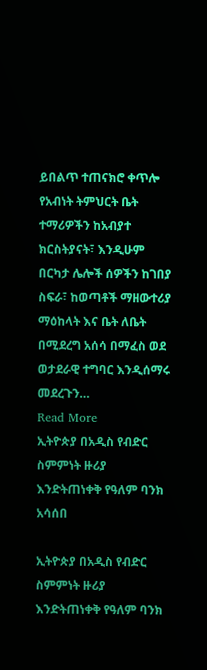ይበልጥ ተጠናክሮ ቀጥሎ የአብነት ትምህርት ቤት ተማሪዎችን ከአብያተ ክርስትያናት፣ እንዲሁም በርካታ ሌሎች ሰዎችን ከገበያ ስፍራ፣ ከወጣቶች ማዘውተሪያ ማዕከላት እና ቤት ለቤት በሚደረግ አሰሳ በማፈስ ወደ ወታደራዊ ተግባር እንዲሰማሩ መደረጉን…
Read More
ኢትዮጵያ በአዲስ የብድር ስምምነት ዙሪያ እንድትጠነቀቅ የዓለም ባንክ አሳሰበ

ኢትዮጵያ በአዲስ የብድር ስምምነት ዙሪያ እንድትጠነቀቅ የዓለም ባንክ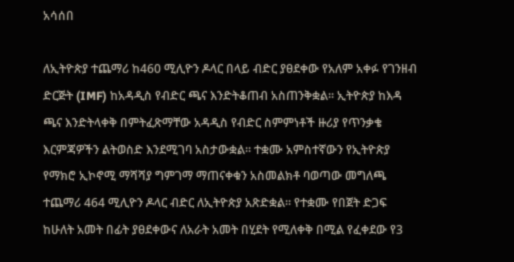አሳሰበ

ለኢትዮጵያ ተጨማሪ ከ460 ሚሊዮን ዶላር በላይ ብድር ያፀደቀው የአለም አቀፉ የገንዘብ ድርጅት (IMF) ከአዳዲስ የብድር ጫና እንድትቆጠብ አስጠንቅቋል፡፡ ኢትዮጵያ ከእዳ ጫና እንድትላቀቅ በምትፈጽማቸው አዳዲስ የብድር ስምምነቶች ዙሪያ የጥንቃቄ እርምጃዎችን ልትወስድ እንደሚገባ አስታውቋል። ተቋሙ አምስተኛውን የኢትዮጵያ የማክሮ ኢኮኖሚ ማሻሻያ ግምገማ ማጠናቀቁን አስመልክቶ ባወጣው መግለጫ ተጨማሪ 464 ሚሊዮን ዶላር ብድር ለኢትዮጵያ አጽድቋል። የተቋሙ የበጀት ድጋፍ ከሁለት አመት በፊት ያፀደቀውና ለአራት አመት በሂደት የሚለቀቅ በሚል የፈቀደው የ3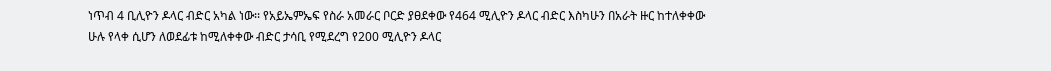ነጥብ 4 ቢሊዮን ዶላር ብድር አካል ነው፡፡ የአይኤምኤፍ የስራ አመራር ቦርድ ያፀደቀው የ464 ሚሊዮን ዶላር ብድር እስካሁን በአራት ዙር ከተለቀቀው ሁሉ የላቀ ሲሆን ለወደፊቱ ከሚለቀቀው ብድር ታሳቢ የሚደረግ የ200 ሚሊዮን ዶላር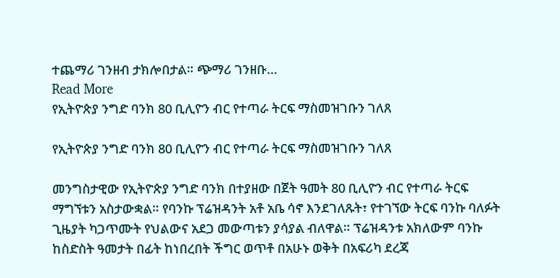ተጨማሪ ገንዘብ ታክሎበታል። ጭማሪ ገንዘቡ…
Read More
የኢትዮጵያ ንግድ ባንክ 80 ቢሊዮን ብር የተጣራ ትርፍ ማስመዝገቡን ገለጸ

የኢትዮጵያ ንግድ ባንክ 80 ቢሊዮን ብር የተጣራ ትርፍ ማስመዝገቡን ገለጸ

መንግስታዊው የኢትዮጵያ ንግድ ባንክ በተያዘው በጀት ዓመት 80 ቢሊዮን ብር የተጣራ ትርፍ ማግኘቱን አስታውቋል። የባንኩ ፕሬዝዳንት አቶ አቤ ሳኖ እንደገለጹት፣ የተገኘው ትርፍ ባንኩ ባለፉት ጊዜያት ካጋጥሙት የህልውና አደጋ መውጣቱን ያሳያል ብለዋል። ፕሬዝዳንቱ አክለውም ባንኩ ከስድስት ዓመታት በፊት ከነበረበት ችግር ወጥቶ በአሁኑ ወቅት በአፍሪካ ደረጃ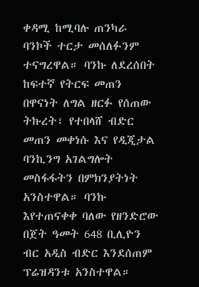ቀዳሚ ከሚባሉ ጠንካራ ባንኮች ተርታ መሰለፉንም ተናግረዋል። ባንኩ ለደረሰበት ከፍተኛ የትርፍ መጠን በዋናነት ለግል ዘርፉ የሰጠው ትኩረት፣ የተበላሸ ብድር መጠን መቀነሱ እና የዲጂታል ባንኪንግ አገልግሎት መስፋፋትን በምክንያትነት አንስተዋል። ባንኩ እየተጠናቀቀ ባለው የዘንድሮው በጀት ዓመት 648 ቢሊዮን ብር አዲስ ብድር እንደሰጠም ፕሬዝዳንቱ አንስተዋል።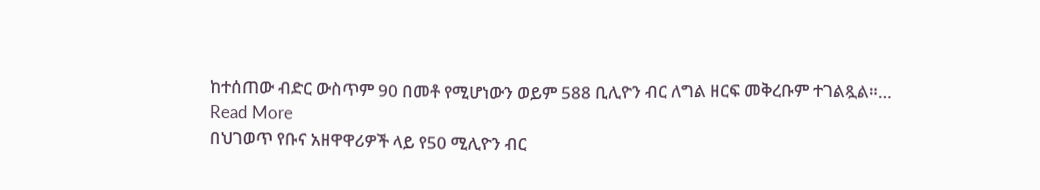ከተሰጠው ብድር ውስጥም 90 በመቶ የሚሆነውን ወይም 588 ቢሊዮን ብር ለግል ዘርፍ መቅረቡም ተገልጿል።…
Read More
በህገወጥ የቡና አዘዋዋሪዎች ላይ የ50 ሚሊዮን ብር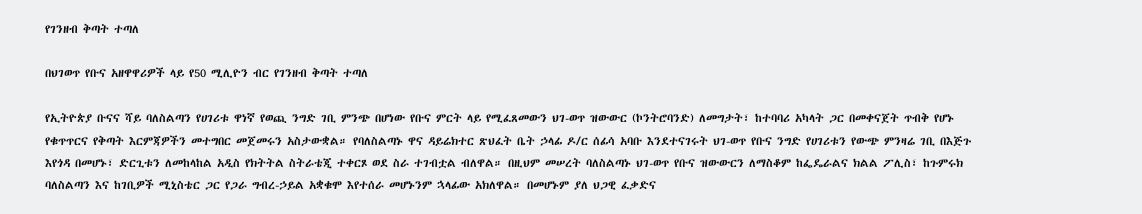የገንዘብ ቅጣት ተጣለ

በህገወጥ የቡና አዘዋዋሪዎች ላይ የ50 ሚሊዮን ብር የገንዘብ ቅጣት ተጣለ

የኢትዮጵያ ቡናና ሻይ ባለስልጣን የሀገሪቱ ዋነኛ የወጪ ንግድ ገቢ ምንጭ በሆነው የቡና ምርት ላይ የሚፈጸመውን ህገ-ወጥ ዝውውር (ኮንትሮባንድ) ለመግታት፣ ከተባባሪ አካላት ጋር በመቀናጀት ጥብቅ የሆኑ የቁጥጥርና የቅጣት እርምጃዎችን መተግበር መጀመሩን አስታውቋል። የባለስልጣኑ ዋና ዳይሬክተር ጽህፈት ቤት ኃላፊ ዶ/ር ሰፊሳ አባቡ እንደተናገሩት ህገ-ወጥ የቡና ንግድ የሀገሪቱን የውጭ ምንዛሬ ገቢ በእጅጉ እየጎዳ በመሆኑ፣ ድርጊቱን ለመከላከል አዲስ የክትትል ስትራቴጂ ተቀርጾ ወደ ስራ ተገብቷል ብለዋል። በዚህም መሠረት ባለስልጣኑ ህገ-ወጥ የቡና ዝውውርን ለማስቆም ከፌዴራልና ክልል ፖሊስ፣ ከጉምሩክ ባለስልጣን እና ከገቢዎች ሚኒስቴር ጋር የጋራ ግብረ-ኃይል አቋቁሞ እየተሰራ መሆኑንም ኋላፊው አክለዋል። በመሆኑም ያለ ህጋዊ ፈቃድና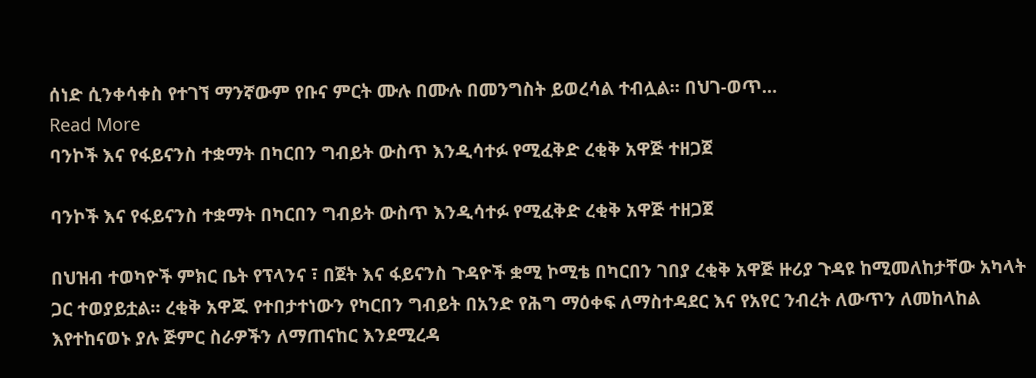ሰነድ ሲንቀሳቀስ የተገኘ ማንኛውም የቡና ምርት ሙሉ በሙሉ በመንግስት ይወረሳል ተብሏል። በህገ-ወጥ…
Read More
ባንኮች እና የፋይናንስ ተቋማት በካርበን ግብይት ውስጥ እንዲሳተፉ የሚፈቅድ ረቂቅ አዋጅ ተዘጋጀ

ባንኮች እና የፋይናንስ ተቋማት በካርበን ግብይት ውስጥ እንዲሳተፉ የሚፈቅድ ረቂቅ አዋጅ ተዘጋጀ

በህዝብ ተወካዮች ምክር ቤት የፕላንና ፣ በጀት እና ፋይናንስ ጉዳዮች ቋሚ ኮሚቴ በካርበን ገበያ ረቂቅ አዋጅ ዙሪያ ጉዳዩ ከሚመለከታቸው አካላት ጋር ተወያይቷል። ረቂቅ አዋጁ የተበታተነውን የካርበን ግብይት በአንድ የሕግ ማዕቀፍ ለማስተዳደር እና የአየር ንብረት ለውጥን ለመከላከል እየተከናወኑ ያሉ ጅምር ስራዎችን ለማጠናከር እንደሚረዳ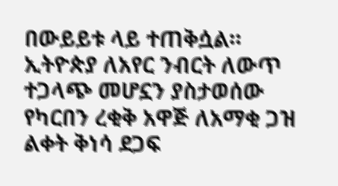በውይይቱ ላይ ተጠቅሷል። ኢትዮጵያ ለአየር ንብርት ለውጥ ተጋላጭ መሆኗን ያስታወሰው የካርበን ረቂቅ አዋጅ ለአማቂ ጋዝ ልቀት ቅነሳ ደጋፍ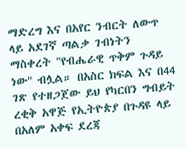ማድረግ እና በአየር ንብርት ለውጥ ላይ አደገኛ ጣልቃ ገብነትን ማስቀረት "የብሔራዊ ጥቅም ጉዳይ ነው" ብሏል። በአስር ክፍል እና በ44 ገጽ የተዘጋጀው ይህ የካርበን ግብይት ረቂቅ አዋጅ የኢትዮጵያ በጉዳዩ ላይ በአለም አቀፍ ደረጃ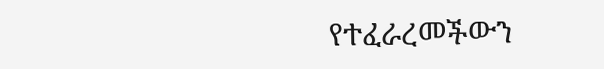የተፈራረመችውን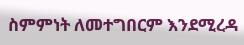ስምምነት ለመተግበርም እንደሚረዳ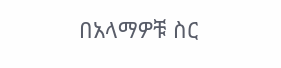በአላማዎቹ ስር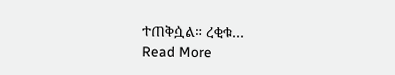ተጠቅሷል። ረቂቁ…
Read More